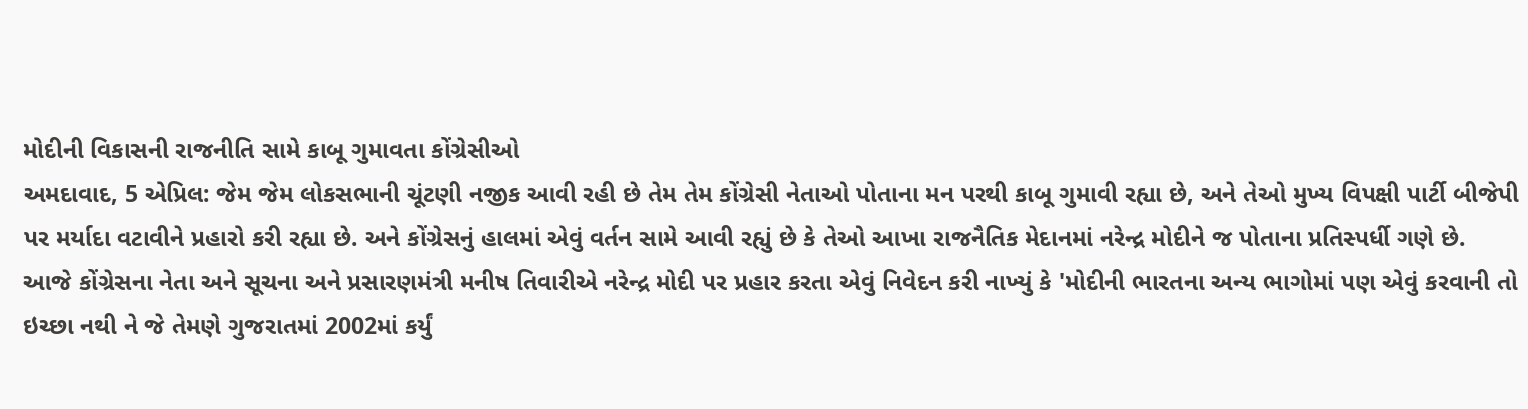મોદીની વિકાસની રાજનીતિ સામે કાબૂ ગુમાવતા કોંગ્રેસીઓ
અમદાવાદ, 5 એપ્રિલ: જેમ જેમ લોકસભાની ચૂંટણી નજીક આવી રહી છે તેમ તેમ કોંગ્રેસી નેતાઓ પોતાના મન પરથી કાબૂ ગુમાવી રહ્યા છે, અને તેઓ મુખ્ય વિપક્ષી પાર્ટી બીજેપી પર મર્યાદા વટાવીને પ્રહારો કરી રહ્યા છે. અને કોંગ્રેસનું હાલમાં એવું વર્તન સામે આવી રહ્યું છે કે તેઓ આખા રાજનૈતિક મેદાનમાં નરેન્દ્ર મોદીને જ પોતાના પ્રતિસ્પર્ધી ગણે છે.
આજે કોંગ્રેસના નેતા અને સૂચના અને પ્રસારણમંત્રી મનીષ તિવારીએ નરેન્દ્ર મોદી પર પ્રહાર કરતા એવું નિવેદન કરી નાખ્યું કે 'મોદીની ભારતના અન્ય ભાગોમાં પણ એવું કરવાની તો ઇચ્છા નથી ને જે તેમણે ગુજરાતમાં 2002માં કર્યું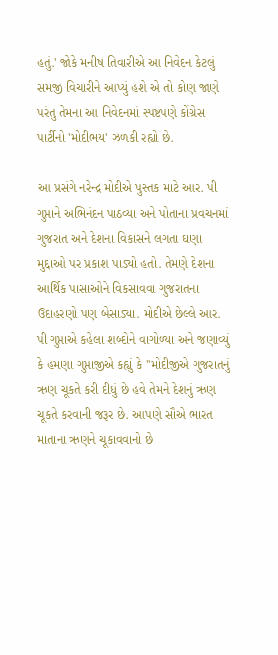હતું.' જોકે મનીષ તિવારીએ આ નિવેદન કેટલું સમજી વિચારીને આપ્યું હશે એ તો કોણ જાણે પરંતુ તેમના આ નિવેદનમાં સ્પષ્ટપણે કોંગ્રેસ પાર્ટીનો 'મોદીભય' ઝળકી રહ્યો છે.

આ પ્રસંગે નરેન્દ્ર મોદીએ પુસ્તક માટે આર. પી ગુપ્તાને અભિનંદન પાઠવ્યા અને પોતાના પ્રવચનમાં ગુજરાત અને દેશના વિકાસને લગતા ઘણા મુદ્દાઓ પર પ્રકાશ પાડ્યો હતો. તેમણે દેશના આર્થિક પાસાઓને વિકસાવવા ગુજરાતના ઉદાહરણો પણ બેસાડ્યા. મોદીએ છેલ્લે આર. પી ગુપ્તાએ કહેલા શબ્દોને વાગોળ્યા અને જણાવ્યું કે હમણા ગુપ્તાજીએ કહ્યું કે ''મોદીજીએ ગુજરાતનું ઋણ ચૂકતે કરી દીધું છે હવે તેમને દેશનું ઋણ ચૂકતે કરવાની જરૂર છે. આપણે સૌએ ભારત માતાના ઋણને ચૂકાવવાનો છે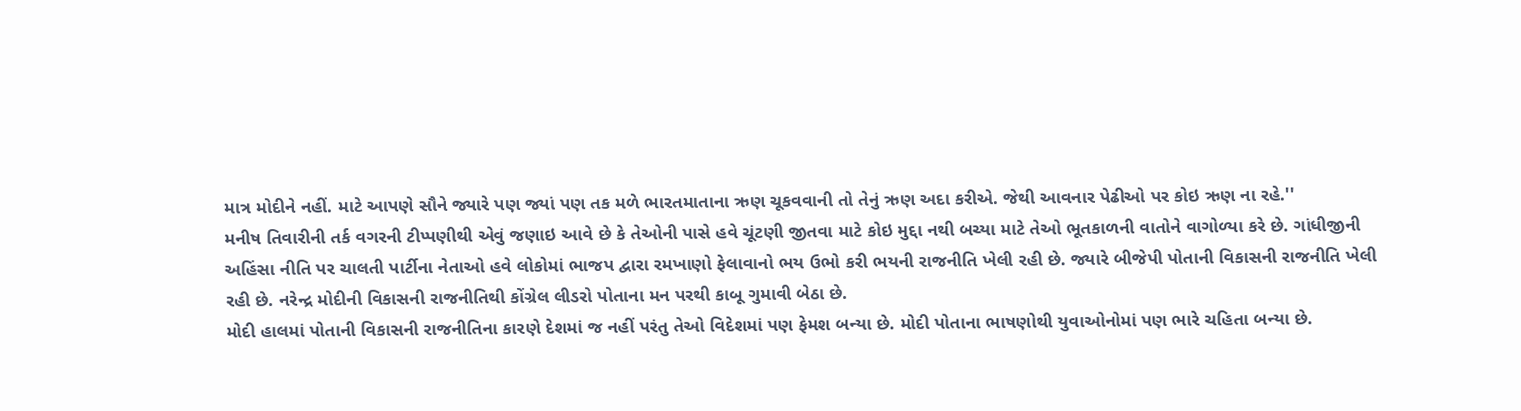માત્ર મોદીને નહીં. માટે આપણે સૌને જ્યારે પણ જ્યાં પણ તક મળે ભારતમાતાના ઋણ ચૂકવવાની તો તેનું ઋણ અદા કરીએ. જેથી આવનાર પેઢીઓ પર કોઇ ઋણ ના રહે.''
મનીષ તિવારીની તર્ક વગરની ટીપ્પણીથી એવું જણાઇ આવે છે કે તેઓની પાસે હવે ચૂંટણી જીતવા માટે કોઇ મુદ્દા નથી બચ્યા માટે તેઓ ભૂતકાળની વાતોને વાગોળ્યા કરે છે. ગાંધીજીની અહિંસા નીતિ પર ચાલતી પાર્ટીના નેતાઓ હવે લોકોમાં ભાજપ દ્વારા રમખાણો ફેલાવાનો ભય ઉભો કરી ભયની રાજનીતિ ખેલી રહી છે. જ્યારે બીજેપી પોતાની વિકાસની રાજનીતિ ખેલી રહી છે. નરેન્દ્ર મોદીની વિકાસની રાજનીતિથી કોંગ્રેલ લીડરો પોતાના મન પરથી કાબૂ ગુમાવી બેઠા છે.
મોદી હાલમાં પોતાની વિકાસની રાજનીતિના કારણે દેશમાં જ નહીં પરંતુ તેઓ વિદેશમાં પણ ફેમશ બન્યા છે. મોદી પોતાના ભાષણોથી યુવાઓનોમાં પણ ભારે ચહિતા બન્યા છે.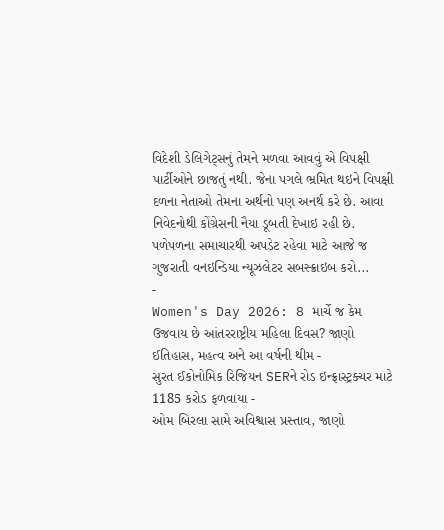વિદેશી ડેલિગેટ્સનું તેમને મળવા આવવું એ વિપક્ષી પાર્ટીઓને છાજતું નથી. જેના પગલે ભ્રમિત થઇને વિપક્ષી દળના નેતાઓ તેમના અર્થનો પણ અનર્થ કરે છે. આવા નિવેદનોથી કોંગ્રેસની નૈયા ડૂબતી દેખાઇ રહી છે.
પળેપળના સમાચારથી અપડેટ રહેવા માટે આજે જ ગુજરાતી વનઇન્ડિયા ન્યૂઝલેટર સબસ્ક્રાઇબ કરો...
-
Women's Day 2026: 8 માર્ચે જ કેમ ઉજવાય છે આંતરરાષ્ટ્રીય મહિલા દિવસ? જાણો ઈતિહાસ, મહત્વ અને આ વર્ષની થીમ -
સુરત ઈકોનોમિક રિજિયન SERને રોડ ઇન્ફ્રાસ્ટ્રક્ચર માટે 1185 કરોડ ફળવાયા -
ઓમ બિરલા સામે અવિશ્વાસ પ્રસ્તાવ, જાણો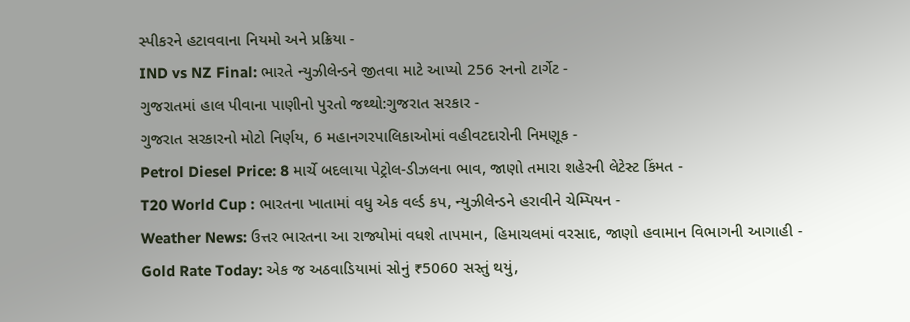સ્પીકરને હટાવવાના નિયમો અને પ્રક્રિયા -
IND vs NZ Final: ભારતે ન્યુઝીલેન્ડને જીતવા માટે આપ્યો 256 રનનો ટાર્ગેટ -
ગુજરાતમાં હાલ પીવાના પાણીનો પુરતો જથ્થો:ગુજરાત સરકાર -
ગુજરાત સરકારનો મોટો નિર્ણય, 6 મહાનગરપાલિકાઓમાં વહીવટદારોની નિમણૂક -
Petrol Diesel Price: 8 માર્ચે બદલાયા પેટ્રોલ-ડીઝલના ભાવ, જાણો તમારા શહેરની લેટેસ્ટ કિંમત -
T20 World Cup : ભારતના ખાતામાં વધુ એક વર્લ્ડ કપ, ન્યુઝીલેન્ડને હરાવીને ચેમ્પિયન -
Weather News: ઉત્તર ભારતના આ રાજ્યોમાં વધશે તાપમાન, હિમાચલમાં વરસાદ, જાણો હવામાન વિભાગની આગાહી -
Gold Rate Today: એક જ અઠવાડિયામાં સોનું ₹5060 સસ્તું થયું,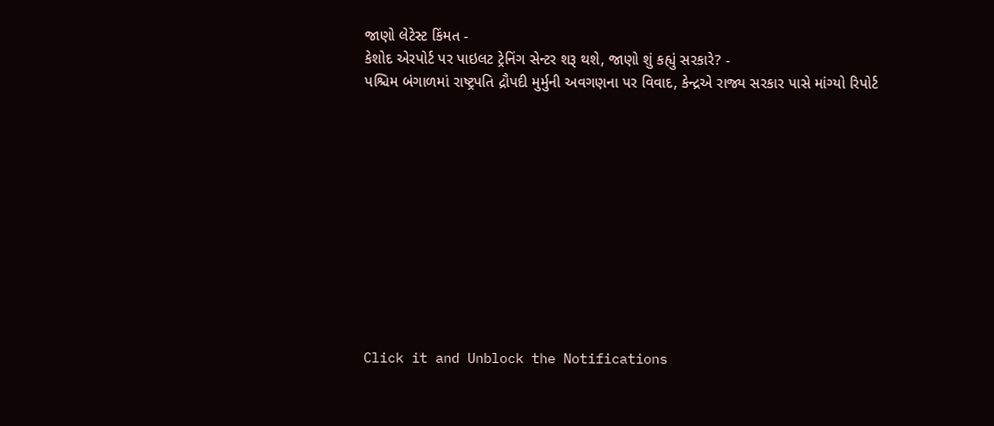જાણો લેટેસ્ટ કિંમત -
કેશોદ એરપોર્ટ પર પાઇલટ ટ્રેનિંગ સેન્ટર શરૂ થશે, જાણો શું કહ્યું સરકારે? -
પશ્ચિમ બંગાળમાં રાષ્ટ્રપતિ દ્રૌપદી મુર્મુની અવગણના પર વિવાદ, કેન્દ્રએ રાજ્ય સરકાર પાસે માંગ્યો રિપોર્ટ











Click it and Unblock the Notifications